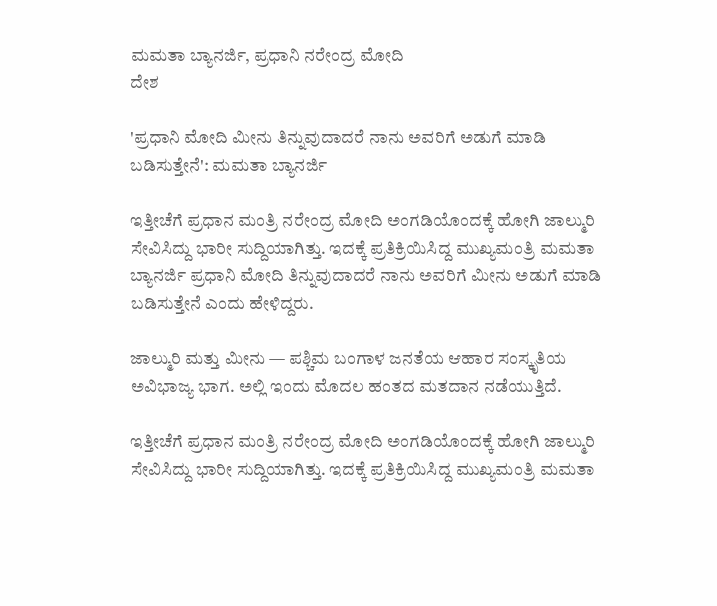ಮಮತಾ ಬ್ಯಾನರ್ಜಿ, ಪ್ರಧಾನಿ ನರೇಂದ್ರ ಮೋದಿ
ದೇಶ

'ಪ್ರಧಾನಿ ಮೋದಿ ಮೀನು ತಿನ್ನುವುದಾದರೆ ನಾನು ಅವರಿಗೆ ಅಡುಗೆ ಮಾಡಿ ಬಡಿಸುತ್ತೇನೆ': ಮಮತಾ ಬ್ಯಾನರ್ಜಿ

ಇತ್ತೀಚೆಗೆ ಪ್ರಧಾನ ಮಂತ್ರಿ ನರೇಂದ್ರ ಮೋದಿ ಅಂಗಡಿಯೊಂದಕ್ಕೆ ಹೋಗಿ ಜಾಲ್ಮುರಿ ಸೇವಿಸಿದ್ದು ಭಾರೀ ಸುದ್ದಿಯಾಗಿತ್ತು. ಇದಕ್ಕೆ ಪ್ರತಿಕ್ರಿಯಿಸಿದ್ದ ಮುಖ್ಯಮಂತ್ರಿ ಮಮತಾ ಬ್ಯಾನರ್ಜಿ ಪ್ರಧಾನಿ ಮೋದಿ ತಿನ್ನುವುದಾದರೆ ನಾನು ಅವರಿಗೆ ಮೀನು ಅಡುಗೆ ಮಾಡಿ ಬಡಿಸುತ್ತೇನೆ ಎಂದು ಹೇಳಿದ್ದರು.

ಜಾಲ್ಮುರಿ ಮತ್ತು ಮೀನು — ಪಶ್ಚಿಮ ಬಂಗಾಳ ಜನತೆಯ ಆಹಾರ ಸಂಸ್ಕೃತಿಯ ಅವಿಭಾಜ್ಯ ಭಾಗ. ಅಲ್ಲಿ ಇಂದು ಮೊದಲ ಹಂತದ ಮತದಾನ ನಡೆಯುತ್ತಿದೆ.

ಇತ್ತೀಚೆಗೆ ಪ್ರಧಾನ ಮಂತ್ರಿ ನರೇಂದ್ರ ಮೋದಿ ಅಂಗಡಿಯೊಂದಕ್ಕೆ ಹೋಗಿ ಜಾಲ್ಮುರಿ ಸೇವಿಸಿದ್ದು ಭಾರೀ ಸುದ್ದಿಯಾಗಿತ್ತು. ಇದಕ್ಕೆ ಪ್ರತಿಕ್ರಿಯಿಸಿದ್ದ ಮುಖ್ಯಮಂತ್ರಿ ಮಮತಾ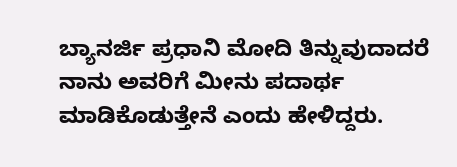ಬ್ಯಾನರ್ಜಿ ಪ್ರಧಾನಿ ಮೋದಿ ತಿನ್ನುವುದಾದರೆ ನಾನು ಅವರಿಗೆ ಮೀನು ಪದಾರ್ಥ ಮಾಡಿಕೊಡುತ್ತೇನೆ ಎಂದು ಹೇಳಿದ್ದರು.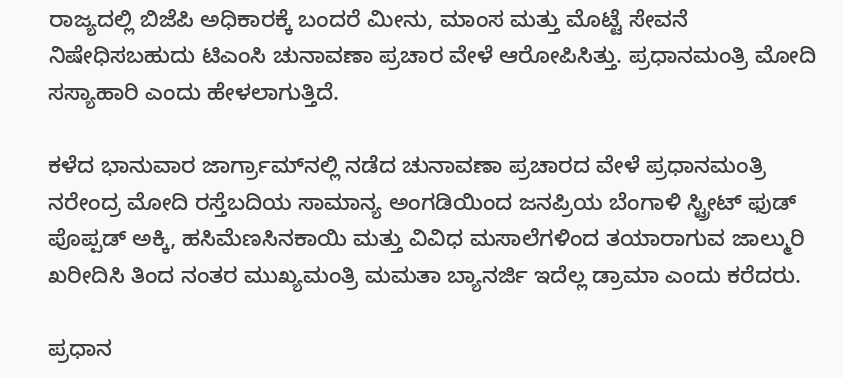ರಾಜ್ಯದಲ್ಲಿ ಬಿಜೆಪಿ ಅಧಿಕಾರಕ್ಕೆ ಬಂದರೆ ಮೀನು, ಮಾಂಸ ಮತ್ತು ಮೊಟ್ಟೆ ಸೇವನೆ ನಿಷೇಧಿಸಬಹುದು ಟಿಎಂಸಿ ಚುನಾವಣಾ ಪ್ರಚಾರ ವೇಳೆ ಆರೋಪಿಸಿತ್ತು. ಪ್ರಧಾನಮಂತ್ರಿ ಮೋದಿ ಸಸ್ಯಾಹಾರಿ ಎಂದು ಹೇಳಲಾಗುತ್ತಿದೆ.

ಕಳೆದ ಭಾನುವಾರ ಜಾರ್ಗ್ರಾಮ್‌ನಲ್ಲಿ ನಡೆದ ಚುನಾವಣಾ ಪ್ರಚಾರದ ವೇಳೆ ಪ್ರಧಾನಮಂತ್ರಿ ನರೇಂದ್ರ ಮೋದಿ ರಸ್ತೆಬದಿಯ ಸಾಮಾನ್ಯ ಅಂಗಡಿಯಿಂದ ಜನಪ್ರಿಯ ಬೆಂಗಾಳಿ ಸ್ಟ್ರೀಟ್ ಫುಡ್ ಪೊಪ್ಪಡ್ ಅಕ್ಕಿ, ಹಸಿಮೆಣಸಿನಕಾಯಿ ಮತ್ತು ವಿವಿಧ ಮಸಾಲೆಗಳಿಂದ ತಯಾರಾಗುವ ಜಾಲ್ಮುರಿ ಖರೀದಿಸಿ ತಿಂದ ನಂತರ ಮುಖ್ಯಮಂತ್ರಿ ಮಮತಾ ಬ್ಯಾನರ್ಜಿ ಇದೆಲ್ಲ ಡ್ರಾಮಾ ಎಂದು ಕರೆದರು.

ಪ್ರಧಾನ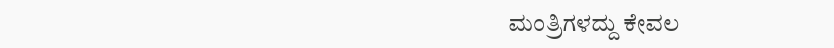ಮಂತ್ರಿಗಳದ್ದು ಕೇವಲ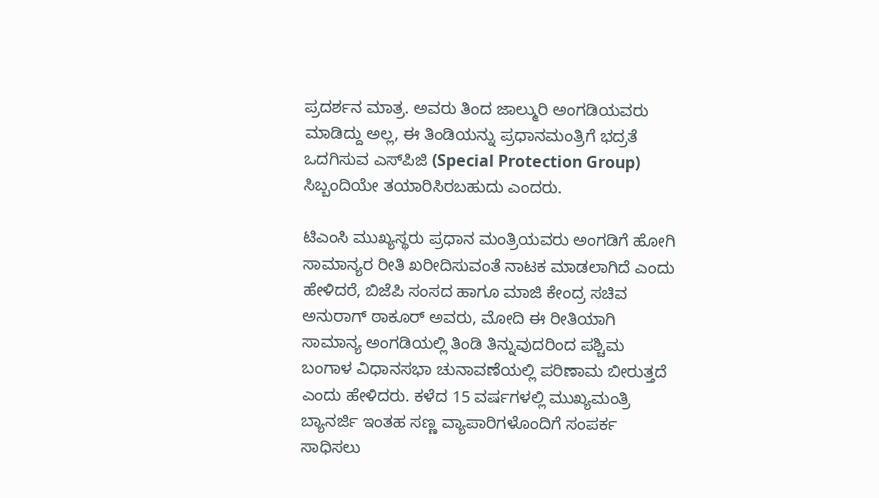ಪ್ರದರ್ಶನ ಮಾತ್ರ. ಅವರು ತಿಂದ ಜಾಲ್ಮುರಿ ಅಂಗಡಿಯವರು ಮಾಡಿದ್ದು ಅಲ್ಲ, ಈ ತಿಂಡಿಯನ್ನು ಪ್ರಧಾನಮಂತ್ರಿಗೆ ಭದ್ರತೆ ಒದಗಿಸುವ ಎಸ್‌ಪಿಜಿ (Special Protection Group) ಸಿಬ್ಬಂದಿಯೇ ತಯಾರಿಸಿರಬಹುದು ಎಂದರು.

ಟಿಎಂಸಿ ಮುಖ್ಯಸ್ಥರು ಪ್ರಧಾನ ಮಂತ್ರಿಯವರು ಅಂಗಡಿಗೆ ಹೋಗಿ ಸಾಮಾನ್ಯರ ರೀತಿ ಖರೀದಿಸುವಂತೆ ನಾಟಕ ಮಾಡಲಾಗಿದೆ ಎಂದು ಹೇಳಿದರೆ, ಬಿಜೆಪಿ ಸಂಸದ ಹಾಗೂ ಮಾಜಿ ಕೇಂದ್ರ ಸಚಿವ ಅನುರಾಗ್ ಠಾಕೂರ್ ಅವರು, ಮೋದಿ ಈ ರೀತಿಯಾಗಿ ಸಾಮಾನ್ಯ ಅಂಗಡಿಯಲ್ಲಿ ತಿಂಡಿ ತಿನ್ನುವುದರಿಂದ ಪಶ್ಚಿಮ ಬಂಗಾಳ ವಿಧಾನಸಭಾ ಚುನಾವಣೆಯಲ್ಲಿ ಪರಿಣಾಮ ಬೀರುತ್ತದೆ ಎಂದು ಹೇಳಿದರು. ಕಳೆದ 15 ವರ್ಷಗಳಲ್ಲಿ ಮುಖ್ಯಮಂತ್ರಿ ಬ್ಯಾನರ್ಜಿ ಇಂತಹ ಸಣ್ಣ ವ್ಯಾಪಾರಿಗಳೊಂದಿಗೆ ಸಂಪರ್ಕ ಸಾಧಿಸಲು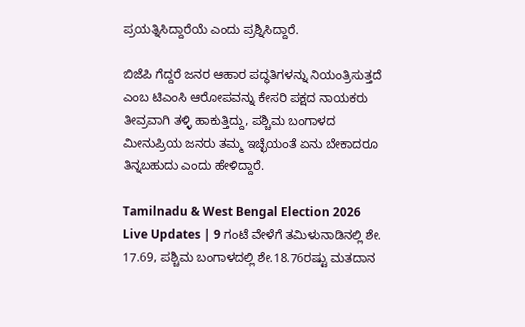ಪ್ರಯತ್ನಿಸಿದ್ದಾರೆಯೆ ಎಂದು ಪ್ರಶ್ನಿಸಿದ್ದಾರೆ.

ಬಿಜೆಪಿ ಗೆದ್ದರೆ ಜನರ ಆಹಾರ ಪದ್ಧತಿಗಳನ್ನು ನಿಯಂತ್ರಿಸುತ್ತದೆ ಎಂಬ ಟಿಎಂಸಿ ಆರೋಪವನ್ನು ಕೇಸರಿ ಪಕ್ಷದ ನಾಯಕರು ತೀವ್ರವಾಗಿ ತಳ್ಳಿ ಹಾಕುತ್ತಿದ್ದು, ಪಶ್ಚಿಮ ಬಂಗಾಳದ ಮೀನುಪ್ರಿಯ ಜನರು ತಮ್ಮ ಇಚ್ಛೆಯಂತೆ ಏನು ಬೇಕಾದರೂ ತಿನ್ನಬಹುದು ಎಂದು ಹೇಳಿದ್ದಾರೆ.

Tamilnadu & West Bengal Election 2026 Live Updates | 9 ಗಂಟೆ ವೇಳೆಗೆ ತಮಿಳುನಾಡಿನಲ್ಲಿ ಶೇ. 17.69, ಪಶ್ಚಿಮ ಬಂಗಾಳದಲ್ಲಿ ಶೇ.18.76ರಷ್ಟು ಮತದಾನ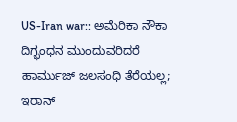US-Iran war:: ಅಮೆರಿಕಾ ನೌಕಾ ದಿಗ್ಭಂಧನ ಮುಂದುವರಿದರೆ ಹಾರ್ಮುಜ್ ಜಲಸಂಧಿ ತೆರೆಯಲ್ಲ; ಇರಾನ್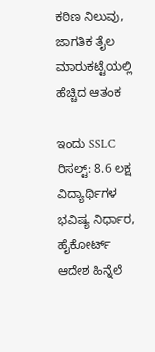ಕಠಿಣ ನಿಲುವು, ಜಾಗತಿಕ ತೈಲ ಮಾರುಕಟ್ಟೆಯಲ್ಲಿ ಹೆಚ್ಚಿದ ಆತಂಕ

ಇಂದು SSLC ರಿಸಲ್ಟ್: 8.6 ಲಕ್ಷ ವಿದ್ಯಾರ್ಥಿಗಳ ಭವಿಷ್ಯ ನಿರ್ಧಾರ, ಹೈಕೋರ್ಟ್ ಆದೇಶ ಹಿನ್ನೆಲೆ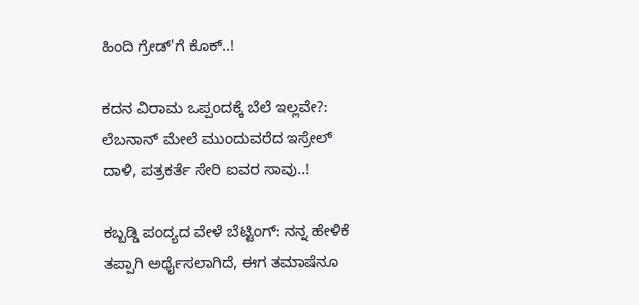ಹಿಂದಿ ಗ್ರೇಡ್'ಗೆ ಕೊಕ್..!

ಕದನ ವಿರಾಮ ಒಪ್ಪಂದಕ್ಕೆ ಬೆಲೆ ಇಲ್ಲವೇ?: ಲೆಬನಾನ್‌ ಮೇಲೆ ಮುಂದುವರೆದ ಇಸ್ರೇಲ್ ದಾಳಿ, ಪತ್ರಕರ್ತೆ ಸೇರಿ ಐವರ ಸಾವು..!

ಕಬ್ಬಡ್ಡಿ ಪಂದ್ಯದ ವೇಳೆ ಬೆಟ್ಟಿಂಗ್: ನನ್ನ ಹೇಳಿಕೆ ತಪ್ಪಾಗಿ ಅರ್ಥೈಸಲಾಗಿದೆ, ಈಗ ತಮಾಷೆನೂ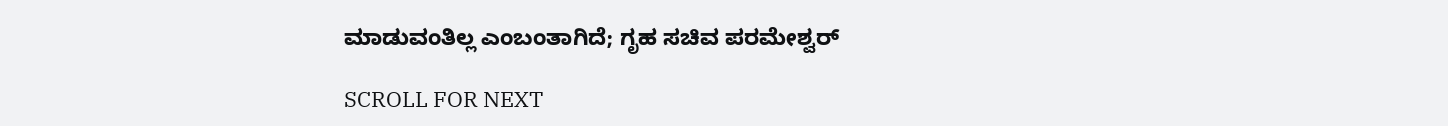ಮಾಡುವಂತಿಲ್ಲ‌ ಎಂಬಂತಾಗಿದೆ; ಗೃಹ ಸಚಿವ ಪರಮೇಶ್ವರ್

SCROLL FOR NEXT